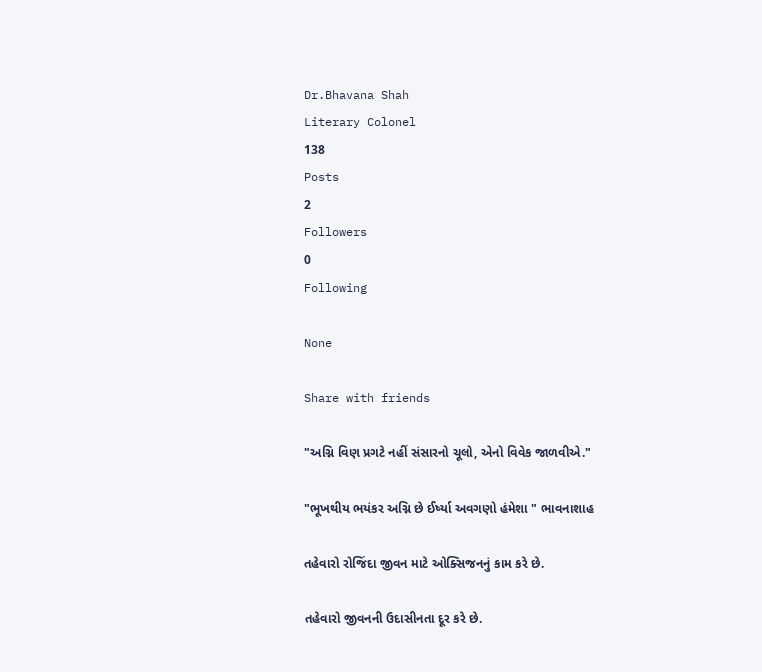Dr.Bhavana Shah
Literary Colonel
138
Posts
2
Followers
0
Following

None

Share with friends

"અગ્નિ વિણ પ્રગટે નહીં સંસારનો ચૂલો, એનો વિવેક જાળવીએ."

"ભૂખથીય ભયંકર અગ્નિ છે ઈર્ષ્યા અવગણો હંમેશા " ભાવનાશાહ

તહેવારો રોજિંદા જીવન માટે ઓક્સિજનનું કામ કરે છે.

તહેવારો જીવનની ઉદાસીનતા દૂર કરે છે.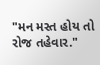"મન મસ્ત હોય તો રોજ તહેવાર."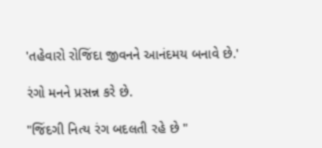'તહેવારો રોજિંદા જીવનને આનંદમય બનાવે છે.'

રંગો મનને પ્રસન્ન કરે છે.

"જિંદગી નિત્ય રંગ બદલતી રહે છે "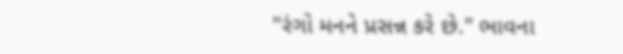"રંગો મનને પ્રસન્ન કરે છે." ભાવના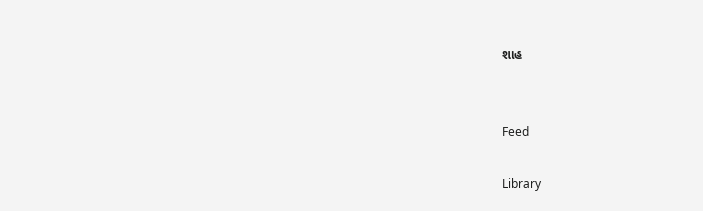શાહ


Feed

Library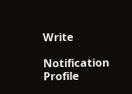Write

Notification
Profile